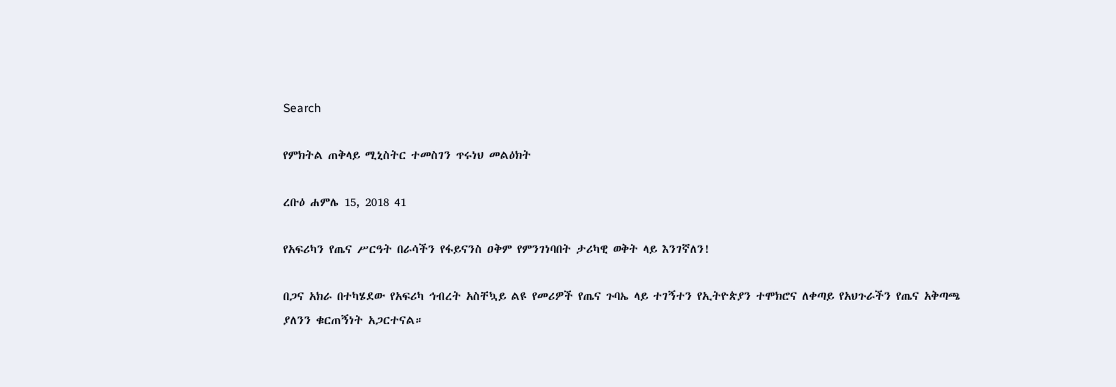Search

የምክትል ጠቅላይ ሚኒስትር ተመስገን ጥሩነህ መልዕክት

ረቡዕ ሐምሌ 15, 2018 41

የአፍሪካን የጤና ሥርዓት በራሳችን የፋይናንስ ዐቅም የምንገነባበት ታሪካዊ ወቅት ላይ እንገኛለን!

በጋና አክራ በተካሄደው የአፍሪካ ኅብረት አስቸኳይ ልዩ የመሪዎች የጤና ጉባኤ ላይ ተገኝተን የኢትዮጵያን ተሞክሮና ለቀጣይ የአህጉራችን የጤና አቅጣጫ ያለንን ቁርጠኝነት አጋርተናል።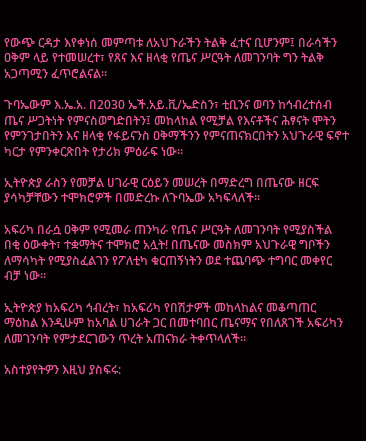የውጭ ርዳታ እየቀነሰ መምጣቱ ለአህጉራችን ትልቅ ፈተና ቢሆንም፤ በራሳችን ዐቅም ላይ የተመሠረተ፣ የጸና እና ዘላቂ የጤና ሥርዓት ለመገንባት ግን ትልቅ አጋጣሚን ፈጥሮልናል።

ጉባኤውም እ.ኤ.አ. በ2030 ኤች.አይ.ቪ/ኤድስን፣ ቲቢንና ወባን ከኅብረተሰብ ጤና ሥጋትነት የምናስወግድበትን፤ መከላከል የሚቻል የእናቶችና ሕፃናት ሞትን የምንገታበትን እና ዘላቂ የፋይናንስ ዐቅማችንን የምናጠናክርበትን አህጉራዊ ፍኖተ ካርታ የምንቀርጽበት የታሪክ ምዕራፍ ነው።

ኢትዮጵያ ራስን የመቻል ሀገራዊ ርዕይን መሠረት በማድረግ በጤናው ዘርፍ ያሳካቻቸውን ተሞክሮዎች በመድረኩ ለጉባኤው አካፍላለች።

አፍሪካ በራሷ ዐቅም የሚመራ ጠንካራ የጤና ሥርዓት ለመገንባት የሚያስችል በቂ ዕውቀት፣ ተቋማትና ተሞክሮ አሏት! በጤናው መስክም አህጉራዊ ግቦችን ለማሳካት የሚያስፈልገን የፖለቲካ ቁርጠኝነትን ወደ ተጨባጭ ተግባር መቀየር ብቻ ነው።

ኢትዮጵያ ከአፍሪካ ኅብረት፣ ከአፍሪካ የበሽታዎች መከላከልና መቆጣጠር ማዕከል እንዲሁም ከአባል ሀገራት ጋር በመተባበር ጤናማና የበለጸገች አፍሪካን ለመገንባት የምታደርገውን ጥረት አጠናክራ ትቀጥላለች።

አስተያየትዎን እዚህ ያስፍሩ: